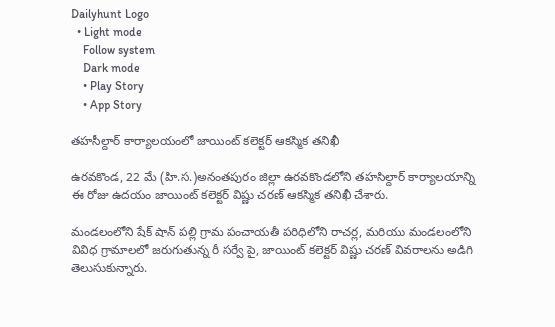Dailyhunt Logo
  • Light mode
    Follow system
    Dark mode
    • Play Story
    • App Story

తహసీల్దార్ కార్యాలయంలో జాయింట్ కలెక్టర్ ఆకస్మిక తనిఖీ

ఉరవకొండ, 22 మే (హి.స.)అనంతపురం జిల్లా ఉరవకొండలోని తహసిల్దార్ కార్యాలయాన్ని ఈ రోజు ఉదయం జాయింట్ కలెక్టర్ విష్ణు చరణ్ ఆకస్మిక తనిఖీ చేశారు.

మండలంలోని షేక్ షాన్ పల్లి గ్రామ పంచాయతీ పరిధిలోని రాచర్ల, మరియు మండలంలోని వివిధ గ్రామాలలో జరుగుతున్న రీ సర్వే పై, జాయింట్ కలెక్టర్ విష్ణు చరణ్ వివరాలను అడిగి తెలుసుకున్నారు.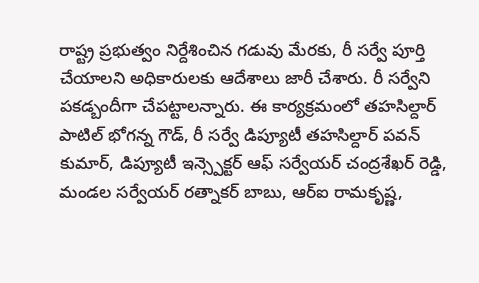రాష్ట్ర ప్రభుత్వం నిర్దేశించిన గడువు మేరకు, రీ సర్వే పూర్తి చేయాలని అధికారులకు ఆదేశాలు జారీ చేశారు. రీ సర్వేని పకడ్బందీగా చేపట్టాలన్నారు. ఈ కార్యక్రమంలో తహసిల్దార్ పాటిల్ భోగన్న గౌడ్, రీ సర్వే డిప్యూటీ తహసిల్దార్ పవన్ కుమార్, డిప్యూటీ ఇన్స్పెక్టర్ ఆఫ్ సర్వేయర్ చంద్రశేఖర్ రెడ్డి, మండల సర్వేయర్ రత్నాకర్ బాబు, ఆర్ఐ రామకృష్ణ,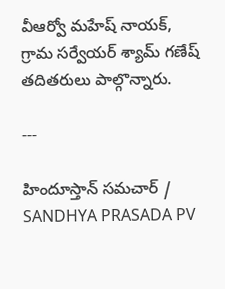వీఆర్వో మహేష్ నాయక్, గ్రామ సర్వేయర్ శ్యామ్ గణేష్ తదితరులు పాల్గొన్నారు.

---

హిందూస్తాన్ సమచార్ / SANDHYA PRASADA PV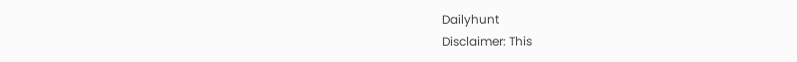Dailyhunt
Disclaimer: This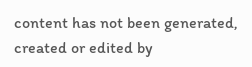content has not been generated, created or edited by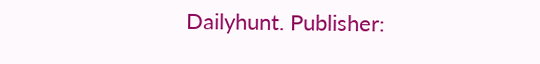Dailyhunt. Publisher: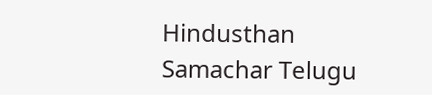Hindusthan Samachar Telugu